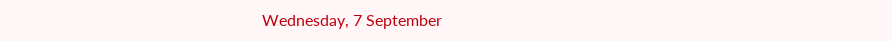Wednesday, 7 September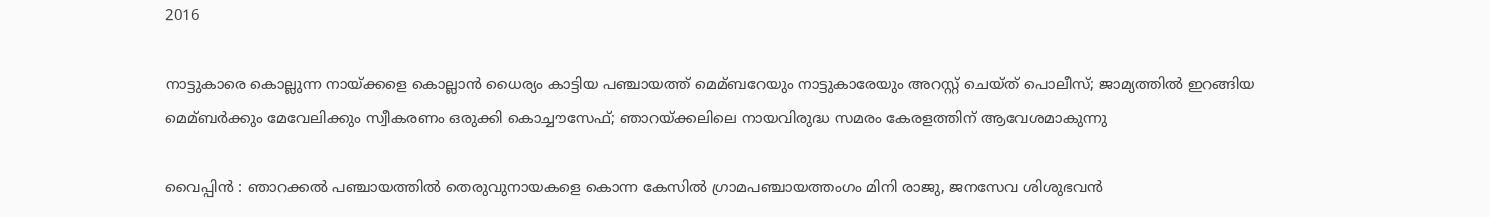2016

നാട്ടുകാരെ കൊല്ലുന്ന നായ്ക്കളെ കൊല്ലാന്‍ ധൈര്യം കാട്ടിയ പഞ്ചായത്ത് മെമ്ബറേയും നാട്ടുകാരേയും അറസ്റ്റ് ചെയ്ത് പൊലീസ്; ജാമ്യത്തില്‍ ഇറങ്ങിയ മെമ്ബര്‍ക്കും മേവേലിക്കും സ്വീകരണം ഒരുക്കി കൊച്ചൗസേഫ്; ഞാറയ്ക്കലിലെ നായവിരുദ്ധ സമരം കേരളത്തിന് ആവേശമാകുന്നു

വൈപ്പിന്‍ : ഞാറക്കല്‍ പഞ്ചായത്തില്‍ തെരുവുനായകളെ കൊന്ന കേസില്‍ ഗ്രാമപഞ്ചായത്തംഗം മിനി രാജു, ജനസേവ ശിശുഭവന്‍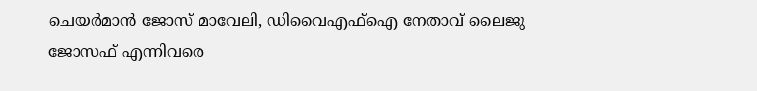ചെയര്‍മാന്‍ ജോസ് മാവേലി, ഡിവൈഎഫ്‌ഐ നേതാവ് ലൈജു ജോസഫ് എന്നിവരെ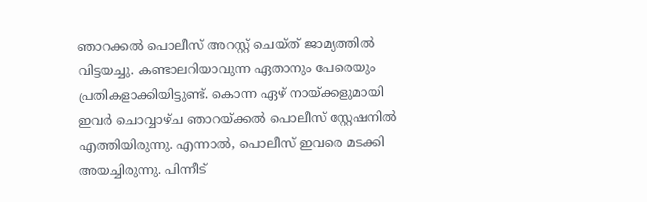ഞാറക്കല്‍ പൊലീസ് അറസ്റ്റ് ചെയ്ത് ജാമ്യത്തില്‍ വിട്ടയച്ചു. കണ്ടാലറിയാവുന്ന ഏതാനും പേരെയും പ്രതികളാക്കിയിട്ടുണ്ട്. കൊന്ന ഏഴ് നായ്ക്കളുമായി ഇവര്‍ ചൊവ്വാഴ്ച ഞാറയ്ക്കല്‍ പൊലീസ് സ്റ്റേഷനില്‍ എത്തിയിരുന്നു. എന്നാല്‍, പൊലീസ് ഇവരെ മടക്കി അയച്ചിരുന്നു. പിന്നീട്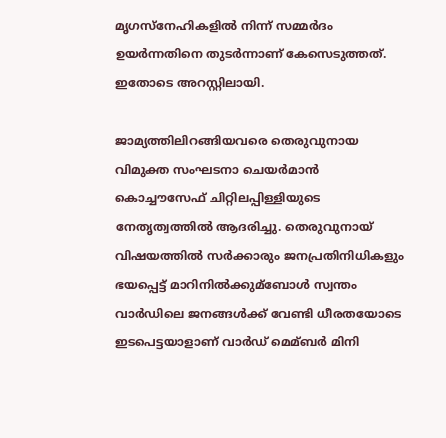മൃഗസ്നേഹികളില്‍ നിന്ന് സമ്മര്‍ദം ഉയര്‍ന്നതിനെ തുടര്‍ന്നാണ് കേസെടുത്തത്.
ഇതോടെ അറസ്റ്റിലായി.

ജാമ്യത്തിലിറങ്ങിയവരെ തെരുവുനായ വിമുക്ത സംഘടനാ ചെയര്‍മാന്‍ കൊച്ചൗസേഫ് ചിറ്റിലപ്പിള്ളിയുടെ നേതൃത്വത്തില്‍ ആദരിച്ചു. തെരുവുനായ് വിഷയത്തില്‍ സര്‍ക്കാരും ജനപ്രതിനിധികളും ഭയപ്പെട്ട് മാറിനില്‍ക്കുമ്ബോള്‍ സ്വന്തം വാര്‍ഡിലെ ജനങ്ങള്‍ക്ക് വേണ്ടി ധീരതയോടെ ഇടപെട്ടയാളാണ് വാര്‍ഡ് മെമ്ബര്‍ മിനി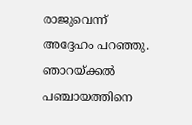രാജുവെന്ന് അദ്ദേഹം പറഞ്ഞു. ഞാറയ്ക്കല്‍ പഞ്ചായത്തിനെ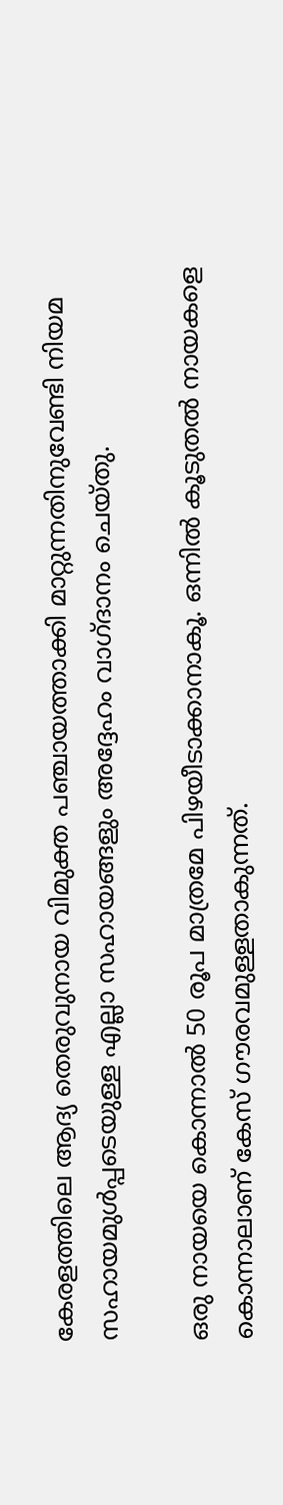കേരളത്തിലെ ആദ്യ തെരുവുനായ വിമുക്ത പഞ്ചായത്താക്കി മാറ്റുന്നതിനുവേണ്ടി നിയമ സഹായമുള്‍പ്പടെയുള്ള എല്ലാ സഹായങ്ങളും അദ്ദേഹം വാഗ്ദാനം ചെയ്തു.

ഒരു നായയെ കൊന്നാല്‍ 50 രൂപ മാത്രമേ പിഴയീടാക്കാനാകൂ. ഒന്നില്‍ കൂടുതല്‍ നായകളെ കൊന്നാലാണ് കേസ് ഗൗരവമുള്ളതാകുന്നത്.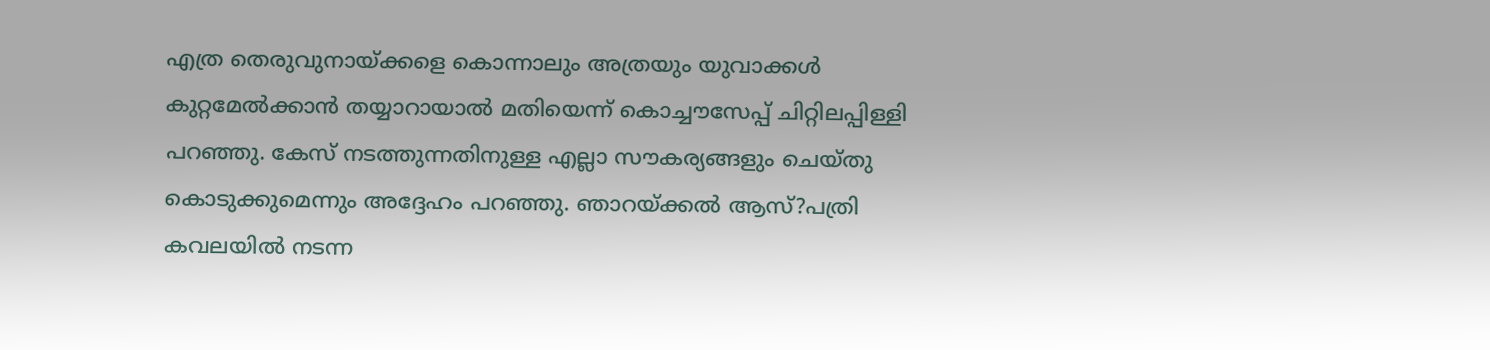എത്ര തെരുവുനായ്ക്കളെ കൊന്നാലും അത്രയും യുവാക്കള്‍ കുറ്റമേല്‍ക്കാന്‍ തയ്യാറായാല്‍ മതിയെന്ന് കൊച്ചൗസേപ്പ് ചിറ്റിലപ്പിള്ളി പറഞ്ഞു. കേസ് നടത്തുന്നതിനുള്ള എല്ലാ സൗകര്യങ്ങളും ചെയ്തു കൊടുക്കുമെന്നും അദ്ദേഹം പറഞ്ഞു. ഞാറയ്ക്കല്‍ ആസ്?പത്രി കവലയില്‍ നടന്ന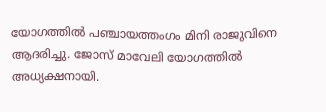യോഗത്തില്‍ പഞ്ചായത്തംഗം മിനി രാജുവിനെ ആദരിച്ചു. ജോസ് മാവേലി യോഗത്തില്‍ അധ്യക്ഷനായി.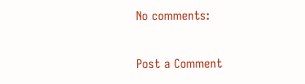No comments:

Post a Comment